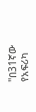''በ31ኛው የአፍሪካ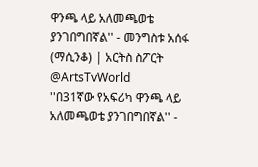ዋንጫ ላይ አለመጫወቴ ያንገበግበኛል'' - መንግስቱ አሰፋ (ማሲንቆ) | አርትስ ስፖርት @ArtsTvWorld
''በ31ኛው የአፍሪካ ዋንጫ ላይ አለመጫወቴ ያንገበግበኛል'' -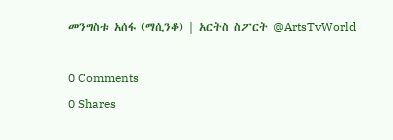መንግስቱ አሰፋ (ማሲንቆ) | አርትስ ስፖርት @ArtsTvWorld

0 Comments
0 Shares